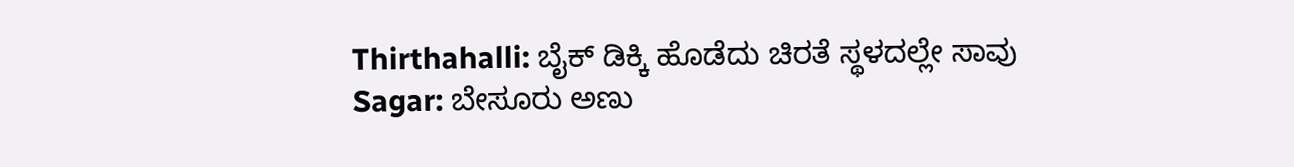Thirthahalli: ಬೈಕ್ ಡಿಕ್ಕಿ ಹೊಡೆದು ಚಿರತೆ ಸ್ಥಳದಲ್ಲೇ ಸಾವು
Sagar: ಬೇಸೂರು ಅಣು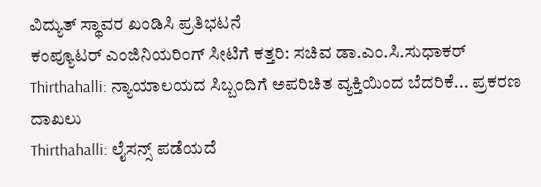ವಿದ್ಯುತ್ ಸ್ಥಾವರ ಖಂಡಿಸಿ ಪ್ರತಿಭಟನೆ
ಕಂಪ್ಯೂಟರ್ ಎಂಜಿನಿಯರಿಂಗ್ ಸೀಟಿಗೆ ಕತ್ತರಿ: ಸಚಿವ ಡಾ.ಎಂ.ಸಿ.ಸುಧಾಕರ್
Thirthahalli: ನ್ಯಾಯಾಲಯದ ಸಿಬ್ಬಂದಿಗೆ ಅಪರಿಚಿತ ವ್ಯಕ್ತಿಯಿಂದ ಬೆದರಿಕೆ... ಪ್ರಕರಣ ದಾಖಲು
Thirthahalli: ಲೈಸನ್ಸ್ ಪಡೆಯದೆ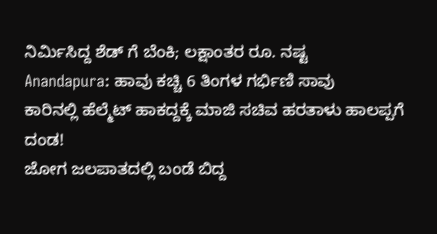ನಿರ್ಮಿಸಿದ್ದ ಶೆಡ್ ಗೆ ಬೆಂಕಿ; ಲಕ್ಷಾಂತರ ರೂ. ನಷ್ಟ
Anandapura: ಹಾವು ಕಚ್ಚಿ 6 ತಿಂಗಳ ಗರ್ಭಿಣಿ ಸಾವು
ಕಾರಿನಲ್ಲಿ ಹೆಲ್ಮೆಟ್ ಹಾಕದ್ದಕ್ಕೆ ಮಾಜಿ ಸಚಿವ ಹರತಾಳು ಹಾಲಪ್ಪಗೆ ದಂಡ!
ಜೋಗ ಜಲಪಾತದಲ್ಲಿ ಬಂಡೆ ಬಿದ್ದ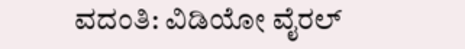ವದಂತಿ: ವಿಡಿಯೋ ವೈರಲ್